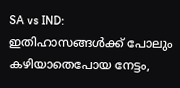SA vs IND: ഇതിഹാസങ്ങള്‍ക്ക് പോലും കഴിയാതെപോയ നേട്ടം,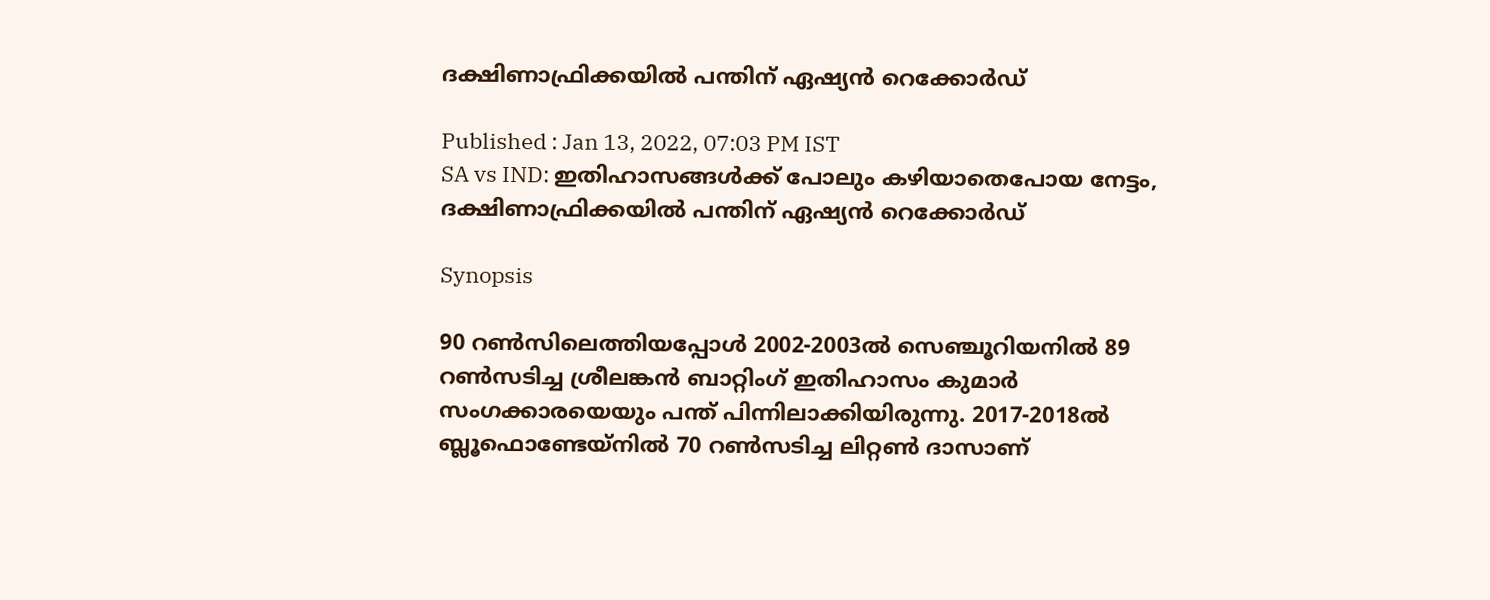ദക്ഷിണാഫ്രിക്കയില്‍ പന്തിന് ഏഷ്യന്‍ റെക്കോര്‍ഡ്

Published : Jan 13, 2022, 07:03 PM IST
SA vs IND: ഇതിഹാസങ്ങള്‍ക്ക് പോലും കഴിയാതെപോയ നേട്ടം, ദക്ഷിണാഫ്രിക്കയില്‍ പന്തിന് ഏഷ്യന്‍ റെക്കോര്‍ഡ്

Synopsis

90 റണ്‍സിലെത്തിയപ്പോള്‍ 2002-2003ല്‍ സെഞ്ചൂറിയനില്‍ 89 റണ്‍സടിച്ച ശ്രീലങ്കന്‍ ബാറ്റിംഗ് ഇതിഹാസം കുമാര്‍ സംഗക്കാരയെയും പന്ത് പിന്നിലാക്കിയിരുന്നു. 2017-2018ല്‍ ബ്ലൂഫൊണ്ടേയ്നില്‍ 70 റണ്‍സടിച്ച ലിറ്റണ്‍ ദാസാണ്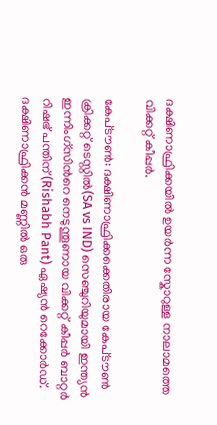ദക്ഷിണാഫ്രിക്കയില്‍ ഉയര്‍ന്ന സ്കോറുള്ള നാലാമത്തെ വിക്കറ്റ് കീപ്പര്‍.

കേപ്‌ടൗണ്‍: ദക്ഷിണാഫ്രിക്കക്കെതിരായ കേപ്‌ടൗണ്‍ ക്രിക്കറ്റ് ടെസ്റ്റില്‍(SA vs IND) സെഞ്ചുറിയുമായി ഇന്ത്യന്‍ ഇന്നിംഗ്സിന്‍റെ നെടുന്തൂണായ വിക്കറ്റ് കീപ്പര്‍ ബാറ്റര്‍ റിഷഭ് പന്തിന്(Rishabh Pant) ഏഷ്യന്‍ റെക്കോര്‍ഡ്. ദക്ഷിണാഫ്രിക്കന്‍ മണ്ണില്‍ ഒരു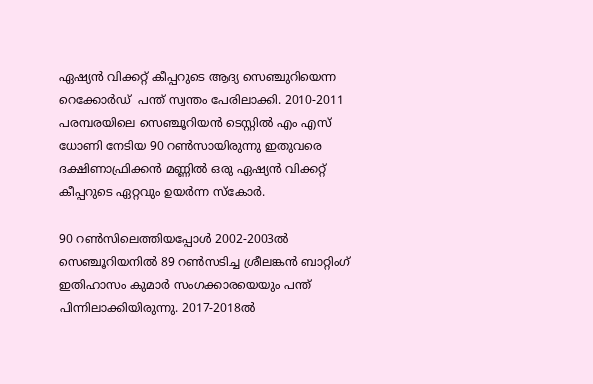ഏഷ്യന്‍ വിക്കറ്റ് കീപ്പറുടെ ആദ്യ സെഞ്ചുറിയെന്ന റെക്കോര്‍ഡ്  പന്ത് സ്വന്തം പേരിലാക്കി. 2010-2011 പരമ്പരയിലെ സെഞ്ചൂറിയന്‍ ടെസ്റ്റില്‍ എം എസ് ധോണി നേടിയ 90 റണ്‍സായിരുന്നു ഇതുവരെ ദക്ഷിണാഫ്രിക്കന്‍ മണ്ണില്‍ ഒരു ഏഷ്യന്‍ വിക്കറ്റ് കീപ്പറുടെ ഏറ്റവും ഉയര്‍ന്ന സ്കോര്‍.

90 റണ്‍സിലെത്തിയപ്പോള്‍ 2002-2003ല്‍ സെഞ്ചൂറിയനില്‍ 89 റണ്‍സടിച്ച ശ്രീലങ്കന്‍ ബാറ്റിംഗ് ഇതിഹാസം കുമാര്‍ സംഗക്കാരയെയും പന്ത് പിന്നിലാക്കിയിരുന്നു. 2017-2018ല്‍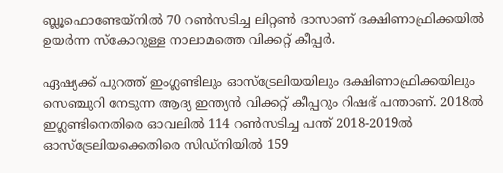ബ്ലൂഫൊണ്ടേയ്നില്‍ 70 റണ്‍സടിച്ച ലിറ്റണ്‍ ദാസാണ് ദക്ഷിണാഫ്രിക്കയില്‍ ഉയര്‍ന്ന സ്കോറുള്ള നാലാമത്തെ വിക്കറ്റ് കീപ്പര്‍.

ഏഷ്യക്ക് പുറത്ത് ഇംഗ്ലണ്ടിലും ഓസ്ട്രേലിയയിലും ദക്ഷിണാഫ്രിക്കയിലും സെഞ്ചുറി നേടുന്ന ആദ്യ ഇന്ത്യന്‍ വിക്കറ്റ് കീപ്പറും റിഷഭ് പന്താണ്. 2018ല്‍ ഇഗ്ലണ്ടിനെതിരെ ഓവലില്‍ 114 റണ്‍സടിച്ച പന്ത് 2018-2019ല്‍ ഓസ്ട്രേലിയക്കെതിരെ സിഡ്നിയില്‍ 159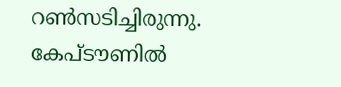റണ്‍സടിച്ചിരുന്നു. കേപ്‌ടൗണില്‍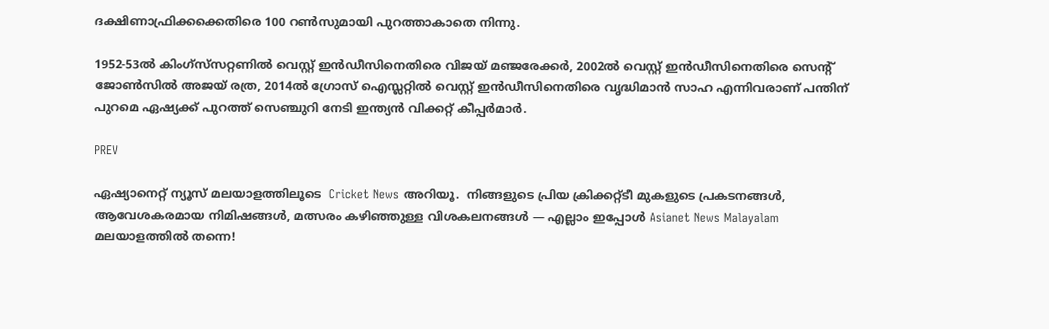ദക്ഷിണാഫ്രിക്കക്കെതിരെ 100 റണ്‍സുമായി പുറത്താകാതെ നിന്നു.

1952-53ല്‍ കിംഗ്സ്‌സറ്റണില്‍ വെസ്റ്റ് ഇന്‍ഡീസിനെതിരെ വിജയ് മഞ്ജരേക്കര്‍, 2002ല്‍ വെസ്റ്റ് ഇന്‍ഡീസിനെതിരെ സെന്‍റ് ജോണ്‍സില്‍ അജയ് രത്ര, 2014ല്‍ ഗ്രോസ് ഐസ്ലറ്റില്‍ വെസ്റ്റ് ഇന്‍ഡീസിനെതിരെ വൃദ്ധിമാന്‍ സാഹ എന്നിവരാണ് പന്തിന് പുറമെ ഏഷ്യക്ക് പുറത്ത് സെഞ്ചുറി നേടി ഇന്ത്യന്‍ വിക്കറ്റ് കീപ്പര്‍മാര്‍.

PREV

ഏഷ്യാനെറ്റ് ന്യൂസ് മലയാളത്തിലൂടെ  Cricket News അറിയൂ.  നിങ്ങളുടെ പ്രിയ ക്രിക്കറ്റ്ടീ മുകളുടെ പ്രകടനങ്ങൾ, ആവേശകരമായ നിമിഷങ്ങൾ, മത്സരം കഴിഞ്ഞുള്ള വിശകലനങ്ങൾ — എല്ലാം ഇപ്പോൾ Asianet News Malayalam മലയാളത്തിൽ തന്നെ!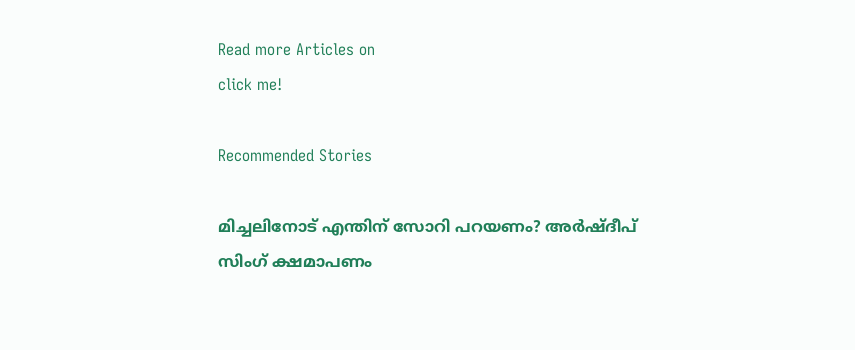Read more Articles on
click me!

Recommended Stories

മിച്ചലിനോട് എന്തിന് സോറി പറയണം? അര്‍ഷ്ദീപ് സിംഗ് ക്ഷമാപണം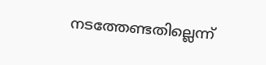നടത്തേണ്ടതില്ലെന്ന്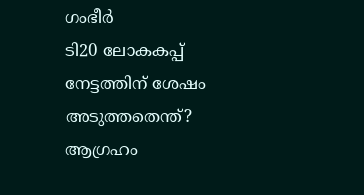ഗംഭീര്‍
ടി20 ലോകകപ്പ് നേട്ടത്തിന് ശേഷം അടുത്തതെന്ത്? ആഗ്രഹം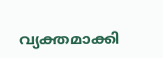വ്യക്തമാക്കി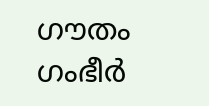ഗൗതം ഗംഭീര്‍